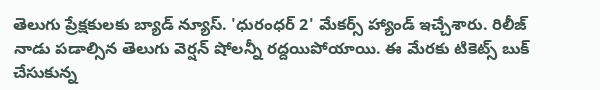తెలుగు ప్రేక్షకులకు బ్యాడ్ న్యూస్. 'ధురంధర్ 2' మేకర్స్ హ్యాండ్ ఇచ్చేశారు. రిలీజ్ నాడు పడాల్సిన తెలుగు వెర్షన్ షోలన్నీ రద్దయిపోయాయి. ఈ మేరకు టికెట్స్ బుక్ చేసుకున్న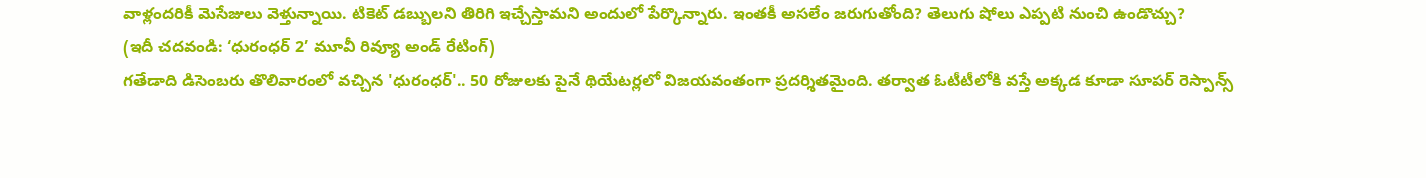వాళ్లందరికీ మెసేజులు వెళ్తున్నాయి. టికెట్ డబ్బులని తిరిగి ఇచ్చేస్తామని అందులో పేర్కొన్నారు. ఇంతకీ అసలేం జరుగుతోంది? తెలుగు షోలు ఎప్పటి నుంచి ఉండొచ్చు?
(ఇదీ చదవండి: ‘ధురంధర్ 2’ మూవీ రివ్యూ అండ్ రేటింగ్)
గతేడాది డిసెంబరు తొలివారంలో వచ్చిన 'ధురంధర్'.. 50 రోజులకు పైనే థియేటర్లలో విజయవంతంగా ప్రదర్శితమైంది. తర్వాత ఓటీటీలోకి వస్తే అక్కడ కూడా సూపర్ రెస్పాన్స్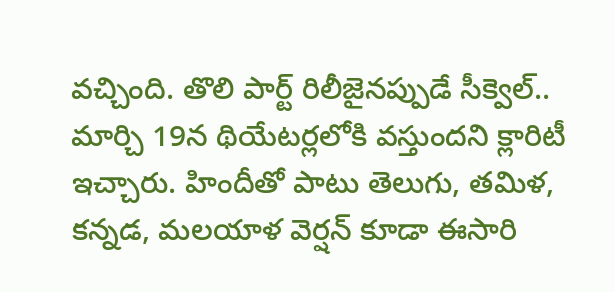వచ్చింది. తొలి పార్ట్ రిలీజైనప్పుడే సీక్వెల్.. మార్చి 19న థియేటర్లలోకి వస్తుందని క్లారిటీ ఇచ్చారు. హిందీతో పాటు తెలుగు, తమిళ, కన్నడ, మలయాళ వెర్షన్ కూడా ఈసారి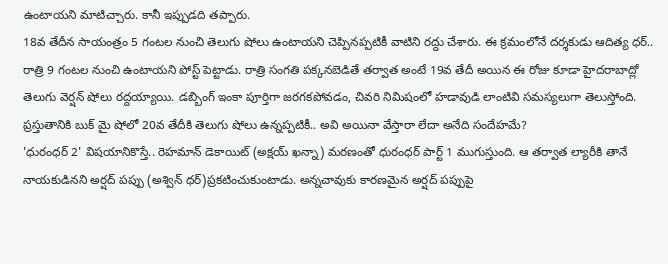ఉంటాయని మాటిచ్చారు. కానీ ఇప్పుడది తప్పారు.
18వ తేదీన సాయంత్రం 5 గంటల నుంచి తెలుగు షోలు ఉంటాయని చెప్పినప్పటికీ వాటిని రద్దు చేశారు. ఈ క్రమంలోనే దర్శకుడు ఆదిత్య ధర్.. రాత్రి 9 గంటల నుంచి ఉంటాయని పోస్ట్ పెట్టాడు. రాత్రి సంగతి పక్కనబెడితే తర్వాత అంటే 19వ తేదీ అయిన ఈ రోజు కూడా హైదరాబాద్లో తెలుగు వెర్షన్ షోలు రద్దయ్యాయి. డబ్బింగ్ ఇంకా పూర్తిగా జరగకపోవడం, చివరి నిమిషంలో హడావుడి లాంటివి సమస్యలుగా తెలుస్తోంది. ప్రస్తుతానికి బుక్ మై షోలో 20వ తేదీకి తెలుగు షోలు ఉన్నప్పటికీ.. అవి అయినా వేస్తారా లేదా అనేది సందేహమే?
'ధురంధర్ 2' విషయానికొస్తే.. రెహమాన్ డెకాయిట్ (అక్షయ్ ఖన్నా) మరణంతో ధురంధర్ పార్ట్ 1 ముగుస్తుంది. ఆ తర్వాత ల్యారీకి తానే నాయకుడినని అర్షద్ పప్పు (అశ్విన్ ధర్)ప్రకటించుకుంటాడు. అన్నచావుకు కారణమైన అర్షద్ పప్పుపై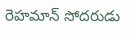రెహమాన్ సోదరుడు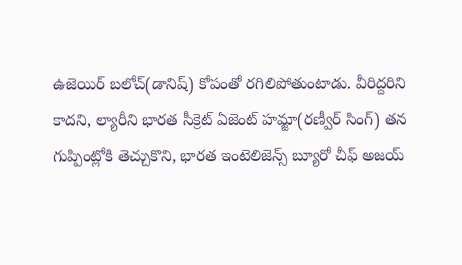ఉజెయిర్ బలోచ్(డానిష్) కోపంతో రగిలిపోతుంటాడు. వీరిద్దరిని కాదని, ల్యారీని భారత సీక్రెట్ ఏజెంట్ హమ్జా(రణ్వీర్ సింగ్) తన గుప్పింట్లోకి తెచ్చుకొని, భారత ఇంటెలిజెన్స్ బ్యూరో చీఫ్ అజయ్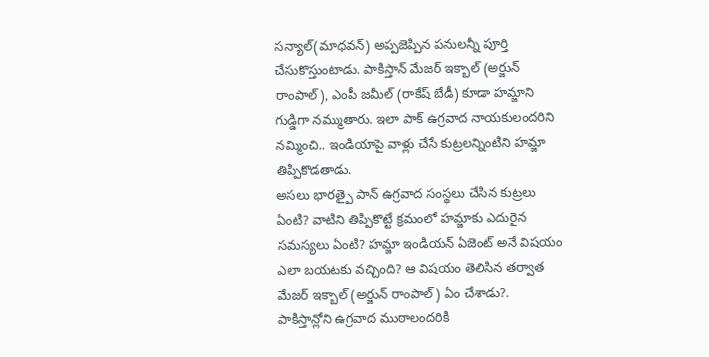సన్యాల్(మాధవన్) అప్పజెప్పిన పనులన్నీ పూర్తి చేసుకొస్తుంటాడు. పాకిస్తాన్ మేజర్ ఇక్బాల్ (అర్జున్ రాంపాల్), ఎంపీ జమీల్ (రాకేష్ బేడీ) కూడా హమ్జాని గుడ్డిగా నమ్ముతారు. ఇలా పాక్ ఉగ్రవాద నాయకులందరిని నమ్మించి.. ఇండియాపై వాళ్లు చేసే కుట్రలన్నింటిని హమ్జా తిప్పికొడతాడు.
అసలు భారత్పై పాన్ ఉగ్రవాద సంస్థలు చేసిన కుట్రలు ఏంటి? వాటిని తిప్పికొట్టే క్రమంలో హమ్జాకు ఎదురైన సమస్యలు ఏంటి? హమ్జా ఇండియన్ ఏజెంట్ అనే విషయం ఎలా బయటకు వచ్చింది? ఆ విషయం తెలిసిన తర్వాత మేజర్ ఇక్బాల్ (అర్జున్ రాంపాల్) ఏం చేశాడు?. పాకిస్తాన్లోని ఉగ్రవాద ముఠాలందరికి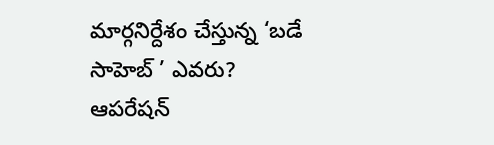మార్గనిర్దేశం చేస్తున్న ‘బడే సాహెబ్ ’ ఎవరు? ఆపరేషన్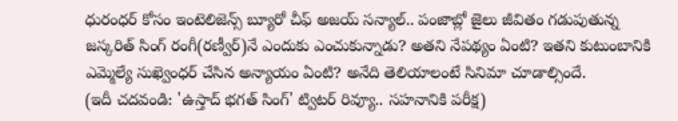ధురంధర్ కోసం ఇంటెలిజెన్స్ బ్యూరో చీఫ్ అజయ్ సన్యాల్.. పంజాబ్లో జైలు జీవితం గడుపుతున్న జస్కరిత్ సింగ్ రంగీ(రణ్వీర్)నే ఎందుకు ఎంచుకున్నాడు? అతని నేపథ్యం ఏంటి? ఇతని కుటుంబానికి ఎమ్మెల్యే సుఖ్వెంధర్ చేసిన అన్యాయం ఏంటి? అనేది తెలియాలంటే సినిమా చూడాల్సిందే.
(ఇదీ చదవండి: 'ఉస్తాద్ భగత్ సింగ్' ట్విటర్ రివ్యూ.. సహనానికి పరీక్ష)